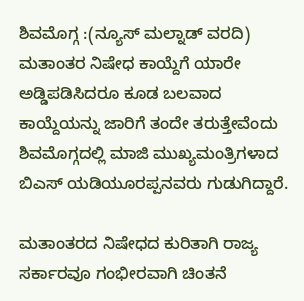ಶಿವಮೊಗ್ಗ :(ನ್ಯೂಸ್ ಮಲ್ನಾಡ್ ವರದಿ) ಮತಾಂತರ ನಿಷೇಧ ಕಾಯ್ದೆಗೆ ಯಾರೇ ಅಡ್ಡಿಪಡಿಸಿದರೂ ಕೂಡ ಬಲವಾದ ಕಾಯ್ದೆಯನ್ನು ಜಾರಿಗೆ ತಂದೇ ತರುತ್ತೇವೆಂದು ಶಿವಮೊಗ್ಗದಲ್ಲಿ ಮಾಜಿ ಮುಖ್ಯಮಂತ್ರಿಗಳಾದ ಬಿಎಸ್ ಯಡಿಯೂರಪ್ಪನವರು ಗುಡುಗಿದ್ದಾರೆ.

ಮತಾಂತರದ ನಿಷೇಧದ ಕುರಿತಾಗಿ ರಾಜ್ಯ ಸರ್ಕಾರವೂ ಗಂಭೀರವಾಗಿ ಚಿಂತನೆ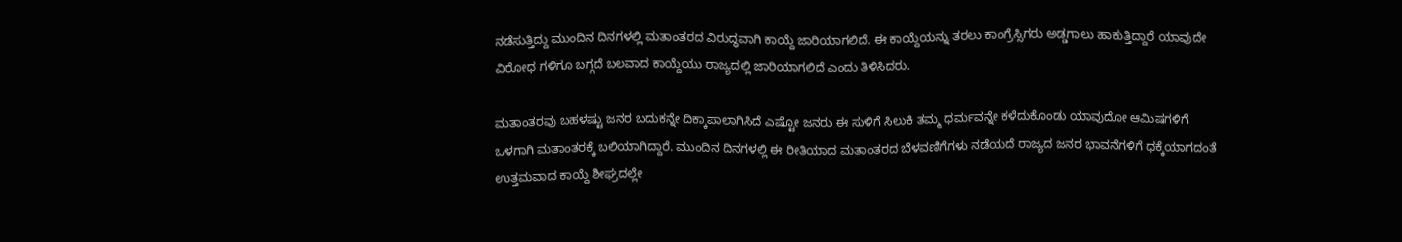ನಡೆಸುತ್ತಿದ್ದು ಮುಂದಿನ ದಿನಗಳಲ್ಲಿ ಮತಾಂತರದ ವಿರುದ್ಧವಾಗಿ ಕಾಯ್ದೆ ಜಾರಿಯಾಗಲಿದೆ. ಈ ಕಾಯ್ದೆಯನ್ನು ತರಲು ಕಾಂಗ್ರೆಸ್ಸಿಗರು ಅಡ್ಡಗಾಲು ಹಾಕುತ್ತಿದ್ದಾರೆ ಯಾವುದೇ ವಿರೋಧ ಗಳಿಗೂ ಬಗ್ಗದೆ ಬಲವಾದ ಕಾಯ್ದೆಯು ರಾಜ್ಯದಲ್ಲಿ ಜಾರಿಯಾಗಲಿದೆ ಎಂದು ತಿಳಿಸಿದರು.

ಮತಾಂತರವು ಬಹಳಷ್ಟು ಜನರ ಬದುಕನ್ನೇ ದಿಕ್ಕಾಪಾಲಾಗಿಸಿದೆ ಎಷ್ಟೋ ಜನರು ಈ ಸುಳಿಗೆ ಸಿಲುಕಿ ತಮ್ಮ ಧರ್ಮವನ್ನೇ ಕಳೆದುಕೊಂಡು ಯಾವುದೋ ಆಮಿಷಗಳಿಗೆ ಒಳಗಾಗಿ ಮತಾಂತರಕ್ಕೆ ಬಲಿಯಾಗಿದ್ದಾರೆ. ಮುಂದಿನ ದಿನಗಳಲ್ಲಿ ಈ ರೀತಿಯಾದ ಮತಾಂತರದ ಬೆಳವಣಿಗೆಗಳು ನಡೆಯದೆ ರಾಜ್ಯದ ಜನರ ಭಾವನೆಗಳಿಗೆ ಧಕ್ಕೆಯಾಗದಂತೆ ಉತ್ತಮವಾದ ಕಾಯ್ದೆ ಶೀಘ್ರದಲ್ಲೇ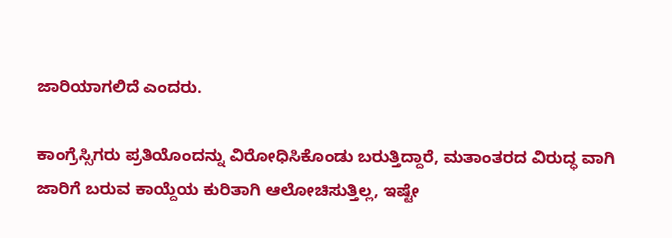ಜಾರಿಯಾಗಲಿದೆ ಎಂದರು.

ಕಾಂಗ್ರೆಸ್ಸಿಗರು ಪ್ರತಿಯೊಂದನ್ನು ವಿರೋಧಿಸಿಕೊಂಡು ಬರುತ್ತಿದ್ದಾರೆ, ಮತಾಂತರದ ವಿರುದ್ಧ ವಾಗಿ ಜಾರಿಗೆ ಬರುವ ಕಾಯ್ದೆಯ ಕುರಿತಾಗಿ ಆಲೋಚಿಸುತ್ತಿಲ್ಲ, ಇಷ್ಟೇ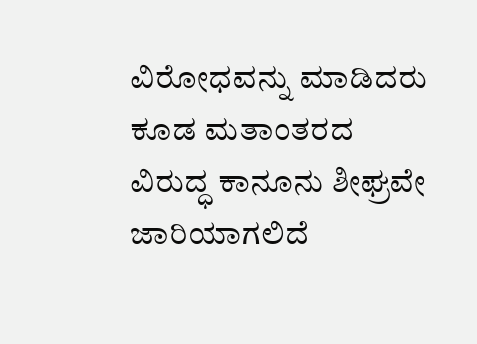ವಿರೋಧವನ್ನು ಮಾಡಿದರು ಕೂಡ ಮತಾಂತರದ ವಿರುದ್ಧ ಕಾನೂನು ಶೀಘ್ರವೇ ಜಾರಿಯಾಗಲಿದೆ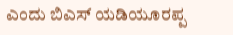ಎಂದು ಬಿಎಸ್ ಯಡಿಯೂರಪ್ಪ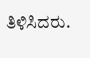ತಿಳಿಸಿದರು.